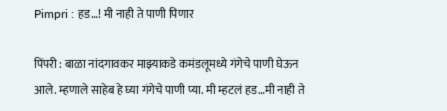Pimpri : हड…! मी नाही ते पाणी पिणार

पिंपरी : बाळा नांदगावकर माझ्याकडे कमंडलूमध्ये गंगेचे पाणी घेऊन आले. म्हणाले साहेब हे घ्या गंगेचे पाणी प्या. मी म्हटलं हड…मी नाही ते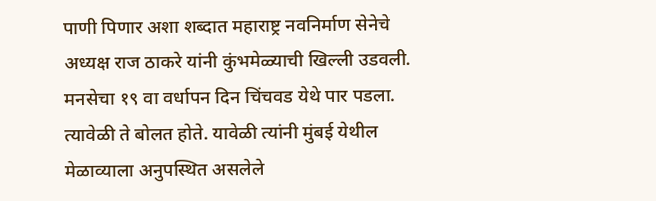पाणी पिणार अशा शब्दात महाराष्ट्र नवनिर्माण सेनेचे अध्यक्ष राज ठाकरे यांनी कुंभमेळ्याची खिल्ली उडवली. मनसेचा १९ वा वर्धापन दिन चिंचवड येथे पार पडला. त्यावेळी ते बोलत होते. यावेळी त्यांनी मुंबई येथील मेळाव्याला अनुपस्थित असलेले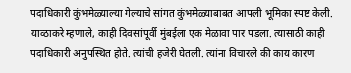पदाधिकारी कुंभमेळ्याल्या गेल्याचे सांगत कुंभमेळ्याबाबत आपली भूमिका स्पष्ट केली.
याव्ठाकरे म्हणाले, काही दिवसांपूर्वी मुंबईला एक मेळावा पार पडला. त्यासाठी काही पदाधिकारी अनुपस्थित होते. त्यांची हजेरी घेतली. त्यांना विचारले की काय कारण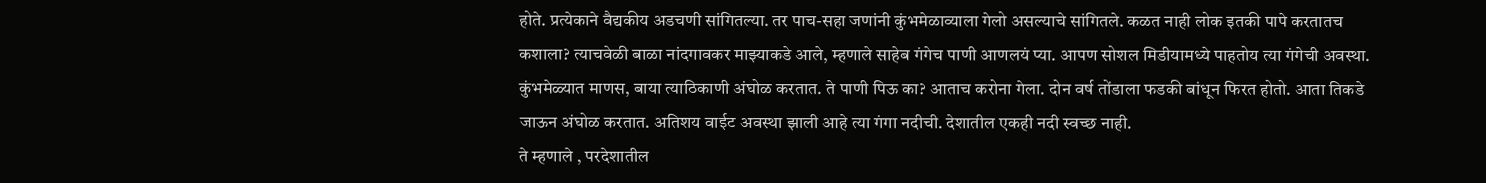होते. प्रत्येकाने वैद्यकीय अडचणी सांगितल्या. तर पाच-सहा जणांनी कुंभमेळाव्याला गेलो असल्याचे सांगितले. कळत नाही लोक इतकी पापे करतातच कशाला? त्याचवेळी बाळा नांदगावकर माझ्याकडे आले, म्हणाले साहेब गंगेच पाणी आणलयं प्या. आपण सोशल मिडीयामध्ये पाहतोय त्या गंगेची अवस्था. कुंभमेळ्यात माणस, बाया त्याठिकाणी अंघोळ करतात. ते पाणी पिऊ का? आताच करोना गेला. दोन वर्ष तोंडाला फडकी बांधून फिरत होतो. आता तिकडे जाऊन अंघोळ करतात. अतिशय वाईट अवस्था झाली आहे त्या गंगा नदीची. देशातील एकही नदी स्वच्छ नाही.
ते म्हणाले , परदेशातील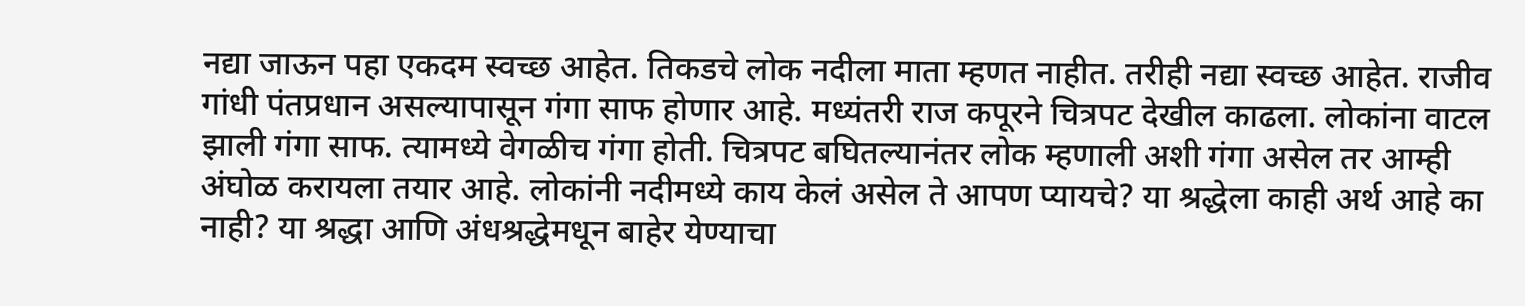नद्या जाऊन पहा एकदम स्वच्छ आहेत. तिकडचे लोक नदीला माता म्हणत नाहीत. तरीही नद्या स्वच्छ आहेत. राजीव गांधी पंतप्रधान असल्यापासून गंगा साफ होणार आहे. मध्यंतरी राज कपूरने चित्रपट देखील काढला. लोकांना वाटल झाली गंगा साफ. त्यामध्ये वेगळीच गंगा होती. चित्रपट बघितल्यानंतर लोक म्हणाली अशी गंगा असेल तर आम्ही अंघोळ करायला तयार आहे. लोकांनी नदीमध्ये काय केलं असेल ते आपण प्यायचे? या श्रद्धेला काही अर्थ आहे का नाही? या श्रद्धा आणि अंधश्रद्धेमधून बाहेर येण्याचा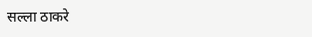सल्ला ठाकरे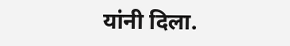यांनी दिला.